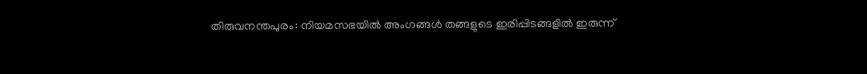തിരുവനന്തപുരം: നിയമസഭയിൽ അംഗങ്ങൾ തങ്ങളുടെ ഇരിപ്പിടങ്ങളിൽ ഇരുന്ന്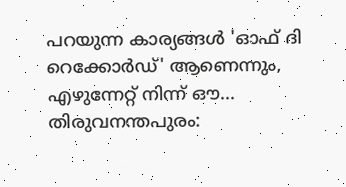പറയുന്ന കാര്യങ്ങൾ 'ഓഫ് ദി റെക്കോർഡ്' ആണെന്നും, എഴുന്നേറ്റ് നിന്ന് ഔ...
തിരുവനന്തപുരം: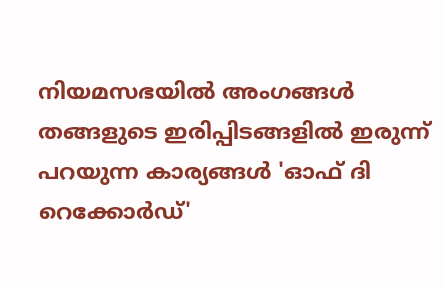നിയമസഭയിൽ അംഗങ്ങൾ തങ്ങളുടെ ഇരിപ്പിടങ്ങളിൽ ഇരുന്ന് പറയുന്ന കാര്യങ്ങൾ 'ഓഫ് ദി റെക്കോർഡ്'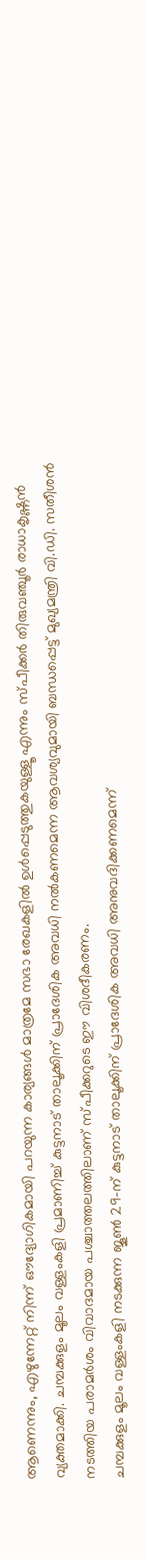ആണെന്നും, എഴുന്നേറ്റ് നിന്ന് ഔദ്യോഗികമായി പറയുന്ന കാര്യങ്ങൾ മാത്രമേ സഭാ രേഖകളിൽ ഉൾപ്പെടുത്തുകയുള്ളൂ എന്നും സ്പീക്കർ തിരുവഞ്ചൂർ രാധാകൃഷ്ണൻ വ്യക്തമാക്കി. ചമ്പക്കുളം മൂലം വള്ളംകളി പ്രമാണിച്ച് കുട്ടനാട് താലൂക്കിന് പ്രാദേശിക അവധി നൽകണമെന്ന ആവശ്യവുമായി ബന്ധപ്പെട്ട് മുഖ്യമന്ത്രി വി.ഡി. സതീശൻ നടത്തിയ പരാമർശം വിവാദമായ പശ്ചാത്തലത്തിലാണ് സ്പീക്കറുടെ ഈ വിശദീകരണം.
ചമ്പക്കുളം മൂലം വള്ളംകളി നടക്കുന്ന ജൂൺ 29-ന് കുട്ടനാട് താലൂക്കിന് പ്രാദേശിക അവധി അനുവദിക്കണമെന്ന്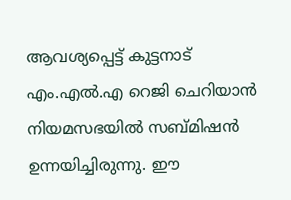ആവശ്യപ്പെട്ട് കുട്ടനാട് എം.എൽ.എ റെജി ചെറിയാൻ നിയമസഭയിൽ സബ്മിഷൻ ഉന്നയിച്ചിരുന്നു. ഈ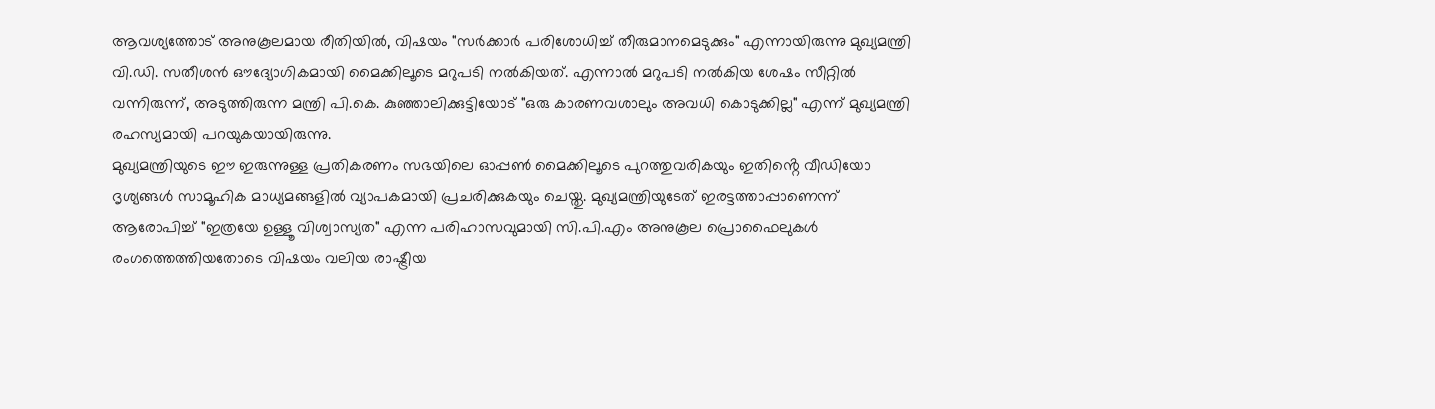ആവശ്യത്തോട് അനുകൂലമായ രീതിയിൽ, വിഷയം "സർക്കാർ പരിശോധിച്ച് തീരുമാനമെടുക്കും" എന്നായിരുന്നു മുഖ്യമന്ത്രി വി.ഡി. സതീശൻ ഔദ്യോഗികമായി മൈക്കിലൂടെ മറുപടി നൽകിയത്. എന്നാൽ മറുപടി നൽകിയ ശേഷം സീറ്റിൽ വന്നിരുന്ന്, അടുത്തിരുന്ന മന്ത്രി പി.കെ. കുഞ്ഞാലിക്കുട്ടിയോട് "ഒരു കാരണവശാലും അവധി കൊടുക്കില്ല" എന്ന് മുഖ്യമന്ത്രി രഹസ്യമായി പറയുകയായിരുന്നു.
മുഖ്യമന്ത്രിയുടെ ഈ ഇരുന്നുള്ള പ്രതികരണം സഭയിലെ ഓപ്പൺ മൈക്കിലൂടെ പുറത്തുവരികയും ഇതിൻ്റെ വീഡിയോ ദൃശ്യങ്ങൾ സാമൂഹിക മാധ്യമങ്ങളിൽ വ്യാപകമായി പ്രചരിക്കുകയും ചെയ്തു. മുഖ്യമന്ത്രിയുടേത് ഇരട്ടത്താപ്പാണെന്ന് ആരോപിച്ച് "ഇത്രയേ ഉള്ളൂ വിശ്വാസ്യത" എന്ന പരിഹാസവുമായി സി.പി.എം അനുകൂല പ്രൊഫൈലുകൾ രംഗത്തെത്തിയതോടെ വിഷയം വലിയ രാഷ്ട്രീയ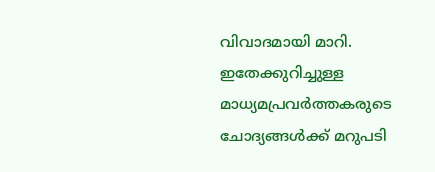വിവാദമായി മാറി.
ഇതേക്കുറിച്ചുള്ള മാധ്യമപ്രവർത്തകരുടെ ചോദ്യങ്ങൾക്ക് മറുപടി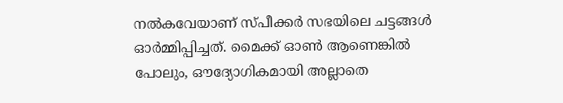നൽകവേയാണ് സ്പീക്കർ സഭയിലെ ചട്ടങ്ങൾ ഓർമ്മിപ്പിച്ചത്. മൈക്ക് ഓൺ ആണെങ്കിൽ പോലും, ഔദ്യോഗികമായി അല്ലാതെ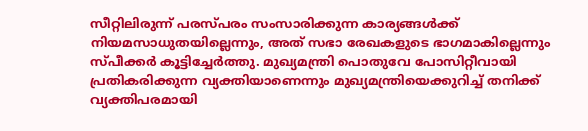സീറ്റിലിരുന്ന് പരസ്പരം സംസാരിക്കുന്ന കാര്യങ്ങൾക്ക് നിയമസാധുതയില്ലെന്നും, അത് സഭാ രേഖകളുടെ ഭാഗമാകില്ലെന്നും സ്പീക്കർ കൂട്ടിച്ചേർത്തു. മുഖ്യമന്ത്രി പൊതുവേ പോസിറ്റീവായി പ്രതികരിക്കുന്ന വ്യക്തിയാണെന്നും മുഖ്യമന്ത്രിയെക്കുറിച്ച് തനിക്ക് വ്യക്തിപരമായി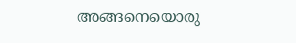അങ്ങനെയൊരു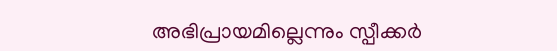അഭിപ്രായമില്ലെന്നും സ്പീക്കർ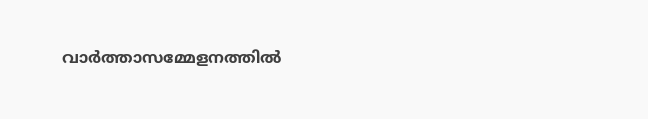വാർത്താസമ്മേളനത്തിൽ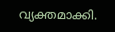വ്യക്തമാക്കി.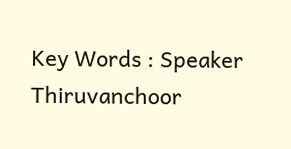Key Words : Speaker Thiruvanchoor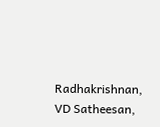Radhakrishnan, VD Satheesan,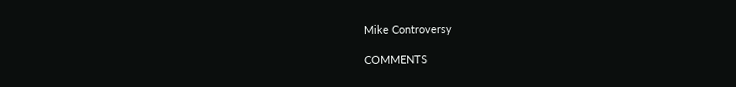Mike Controversy

COMMENTS